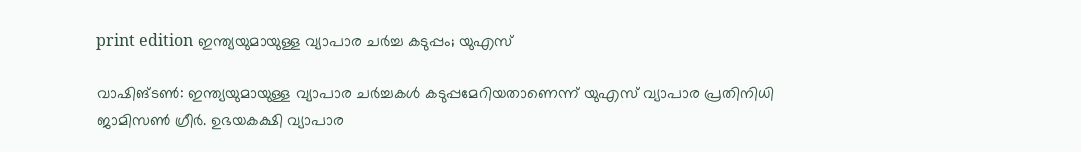print edition ഇന്ത്യയുമായുള്ള വ്യാപാര ചർച്ച കടുപ്പം; യുഎസ്

വാഷിങ്ടൺ: ഇന്ത്യയുമായുള്ള വ്യാപാര ചർച്ചകൾ കടുപ്പമേറിയതാണെന്ന് യുഎസ് വ്യാപാര പ്രതിനിധി ജാമിസൺ ഗ്രീർ. ഉഭയകക്ഷി വ്യാപാര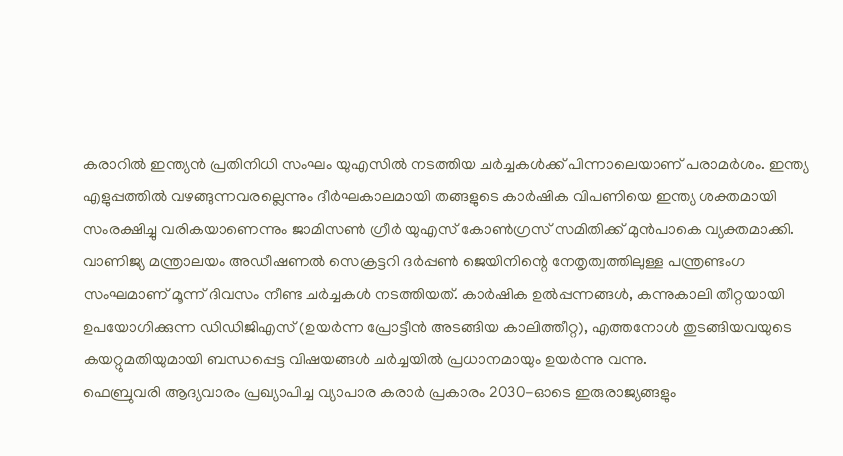കരാറിൽ ഇന്ത്യൻ പ്രതിനിധി സംഘം യുഎസിൽ നടത്തിയ ചർച്ചകൾക്ക് പിന്നാലെയാണ് പരാമർശം. ഇന്ത്യ എളുപ്പത്തിൽ വഴങ്ങുന്നവരല്ലെന്നും ദീർഘകാലമായി തങ്ങളുടെ കാർഷിക വിപണിയെ ഇന്ത്യ ശക്തമായി സംരക്ഷിച്ചു വരികയാണെന്നും ജാമിസൺ ഗ്രീർ യുഎസ് കോൺഗ്രസ് സമിതിക്ക് മുൻപാകെ വ്യക്തമാക്കി.
വാണിജ്യ മന്ത്രാലയം അഡീഷണൽ സെക്രട്ടറി ദർപ്പൺ ജെയിനിന്റെ നേതൃത്വത്തിലുള്ള പന്ത്രണ്ടംഗ സംഘമാണ് മൂന്ന് ദിവസം നീണ്ട ചർച്ചകൾ നടത്തിയത്. കാർഷിക ഉൽപ്പന്നങ്ങൾ, കന്നുകാലി തീറ്റയായി ഉപയോഗിക്കുന്ന ഡിഡിജിഎസ് (ഉയർന്ന പ്രോട്ടീൻ അടങ്ങിയ കാലിത്തീറ്റ), എത്തനോൾ തുടങ്ങിയവയുടെ കയറ്റുമതിയുമായി ബന്ധപ്പെട്ട വിഷയങ്ങൾ ചർച്ചയിൽ പ്രധാനമായും ഉയർന്നു വന്നു.
ഫെബ്രുവരി ആദ്യവാരം പ്രഖ്യാപിച്ച വ്യാപാര കരാർ പ്രകാരം 2030-ഓടെ ഇരുരാജ്യങ്ങളും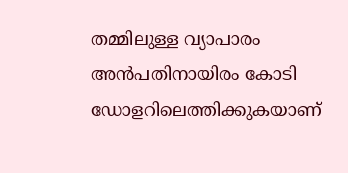തമ്മിലുള്ള വ്യാപാരം അൻപതിനായിരം കോടി ഡോളറിലെത്തിക്കുകയാണ്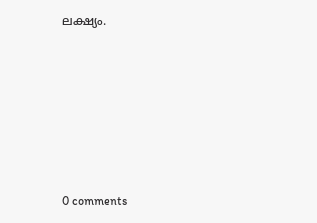ലക്ഷ്യം.










0 comments